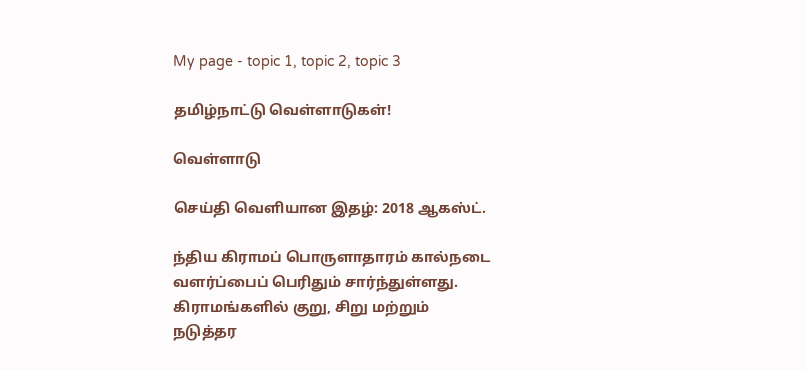My page - topic 1, topic 2, topic 3

தமிழ்நாட்டு வெள்ளாடுகள்!

வெள்ளாடு

செய்தி வெளியான இதழ்: 2018 ஆகஸ்ட்.

ந்திய கிராமப் பொருளாதாரம் கால்நடை வளர்ப்பைப் பெரிதும் சார்ந்துள்ளது. கிராமங்களில் குறு, சிறு மற்றும் நடுத்தர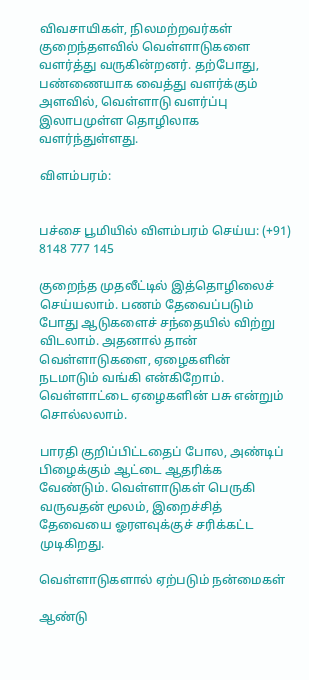விவசாயிகள், நிலமற்றவர்கள் குறைந்தளவில் வெள்ளாடுகளை வளர்த்து வருகின்றனர். தற்போது, பண்ணையாக வைத்து வளர்க்கும் அளவில், வெள்ளாடு வளர்ப்பு இலாபமுள்ள தொழிலாக வளர்ந்துள்ளது.

விளம்பரம்:


பச்சை பூமியில் விளம்பரம் செய்ய: (+91) 8148 777 145

குறைந்த முதலீட்டில் இத்தொழிலைச் செய்யலாம். பணம் தேவைப்படும் போது ஆடுகளைச் சந்தையில் விற்று விடலாம். அதனால் தான் வெள்ளாடுகளை, ஏழைகளின் நடமாடும் வங்கி என்கிறோம். வெள்ளாட்டை ஏழைகளின் பசு என்றும் சொல்லலாம்.

பாரதி குறிப்பிட்டதைப் போல, அண்டிப் பிழைக்கும் ஆட்டை ஆதரிக்க வேண்டும். வெள்ளாடுகள் பெருகி வருவதன் மூலம், இறைச்சித் தேவையை ஓரளவுக்குச் சரிக்கட்ட முடிகிறது.

வெள்ளாடுகளால் ஏற்படும் நன்மைகள்

ஆண்டு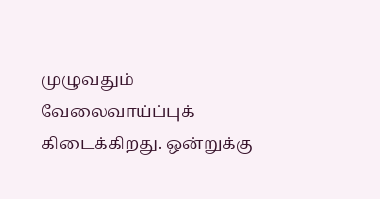முழுவதும் வேலைவாய்ப்புக் கிடைக்கிறது. ஒன்றுக்கு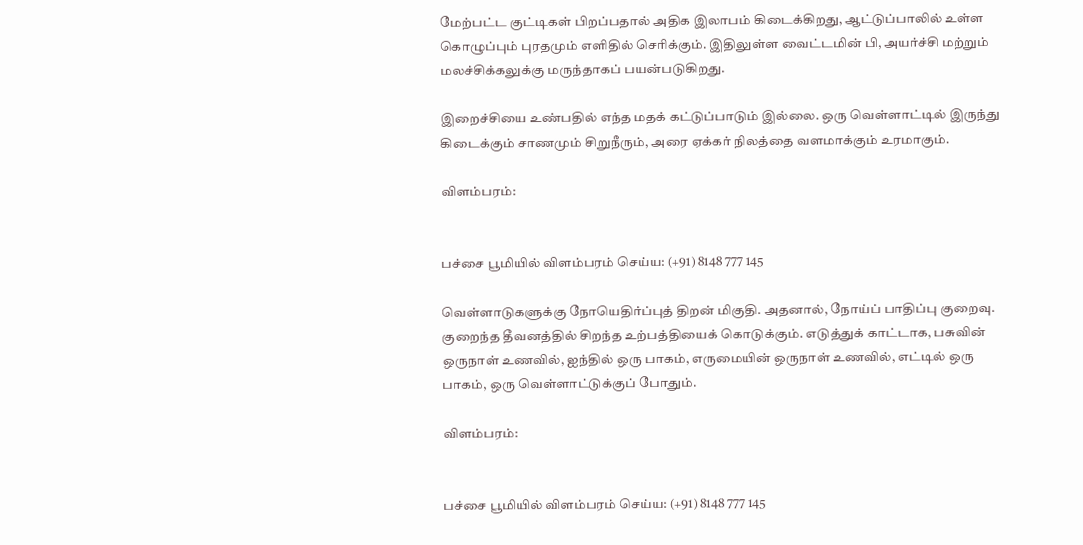மேற்பட்ட குட்டிகள் பிறப்பதால் அதிக இலாபம் கிடைக்கிறது, ஆட்டுப்பாலில் உள்ள கொழுப்பும் புரதமும் எளிதில் செரிக்கும். இதிலுள்ள வைட்டமின் பி, அயர்ச்சி மற்றும் மலச்சிக்கலுக்கு மருந்தாகப் பயன்படுகிறது.

இறைச்சியை உண்பதில் எந்த மதக் கட்டுப்பாடும் இல்லை. ஒரு வெள்ளாட்டில் இருந்து கிடைக்கும் சாணமும் சிறுநீரும், அரை ஏக்கர் நிலத்தை வளமாக்கும் உரமாகும்.

விளம்பரம்:


பச்சை பூமியில் விளம்பரம் செய்ய: (+91) 8148 777 145

வெள்ளாடுகளுக்கு நோயெதிர்ப்புத் திறன் மிகுதி. அதனால், நோய்ப் பாதிப்பு குறைவு. குறைந்த தீவனத்தில் சிறந்த உற்பத்தியைக் கொடுக்கும். எடுத்துக் காட்டாக, பசுவின் ஒருநாள் உணவில், ஐந்தில் ஒரு பாகம், எருமையின் ஒருநாள் உணவில், எட்டில் ஒரு பாகம், ஒரு வெள்ளாட்டுக்குப் போதும்.

விளம்பரம்:


பச்சை பூமியில் விளம்பரம் செய்ய: (+91) 8148 777 145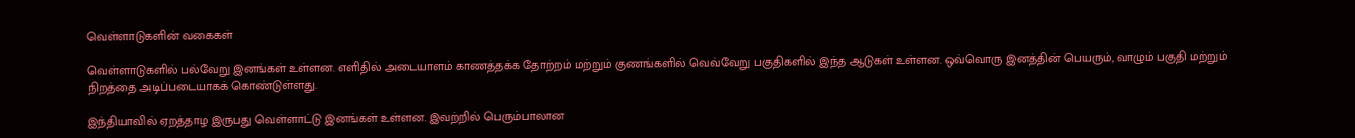வெள்ளாடுகளின் வகைகள்

வெள்ளாடுகளில் பல்வேறு இனங்கள் உள்ளன. எளிதில் அடையாளம் காணத்தக்க தோற்றம் மற்றும் குணங்களில் வெவ்வேறு பகுதிகளில் இந்த ஆடுகள் உள்ளன. ஒவ்வொரு இனத்தின் பெயரும், வாழும் பகுதி மற்றும் நிறத்தை அடிப்படையாகக் கொண்டுள்ளது.

இந்தியாவில் ஏறத்தாழ இருபது வெள்ளாட்டு இனங்கள் உள்ளன. இவற்றில் பெரும்பாலான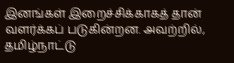இனங்கள் இறைச்சிக்காகத் தான் வளர்க்கப் படுகின்றன. அவற்றில், தமிழ்நாட்டு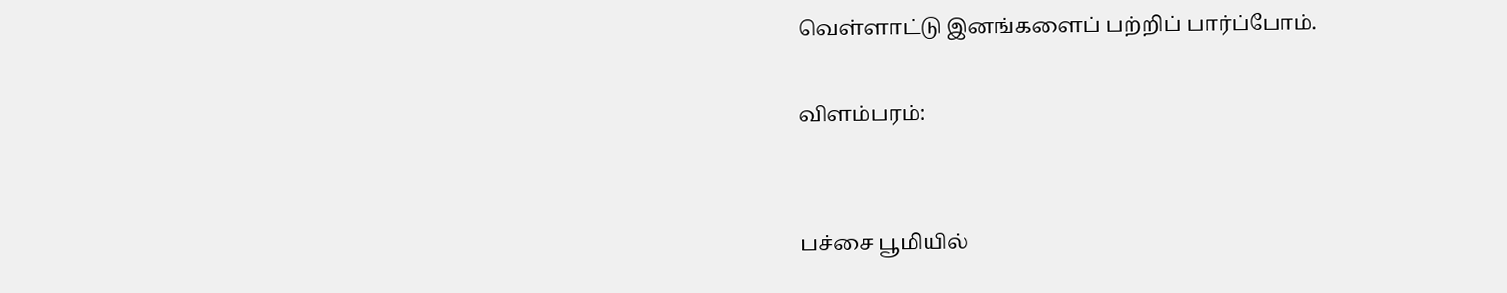வெள்ளாட்டு இனங்களைப் பற்றிப் பார்ப்போம்.

விளம்பரம்:


பச்சை பூமியில்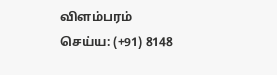விளம்பரம் செய்ய: (+91) 8148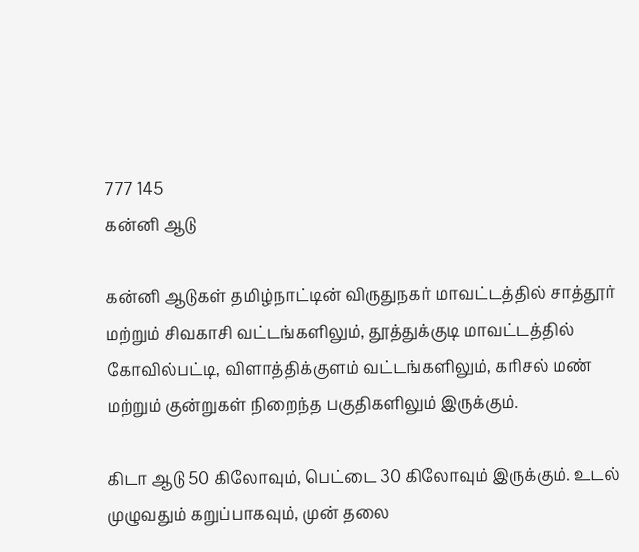777 145
கன்னி ஆடு

கன்னி ஆடுகள் தமிழ்நாட்டின் விருதுநகர் மாவட்டத்தில் சாத்தூர் மற்றும் சிவகாசி வட்டங்களிலும், தூத்துக்குடி மாவட்டத்தில் கோவில்பட்டி, விளாத்திக்குளம் வட்டங்களிலும், கரிசல் மண் மற்றும் குன்றுகள் நிறைந்த பகுதிகளிலும் இருக்கும்.

கிடா ஆடு 50 கிலோவும், பெட்டை 30 கிலோவும் இருக்கும். உடல் முழுவதும் கறுப்பாகவும், முன் தலை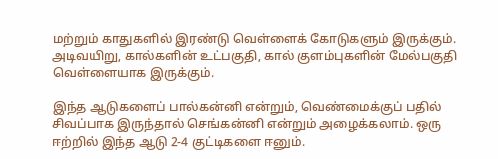மற்றும் காதுகளில் இரண்டு வெள்ளைக் கோடுகளும் இருக்கும். அடிவயிறு, கால்களின் உட்பகுதி, கால் குளம்புகளின் மேல்பகுதி வெள்ளையாக இருக்கும்.

இந்த ஆடுகளைப் பால்கன்னி என்றும், வெண்மைக்குப் பதில் சிவப்பாக இருந்தால் செங்கன்னி என்றும் அழைக்கலாம். ஒரு ஈற்றில் இந்த ஆடு 2-4 குட்டிகளை ஈனும்.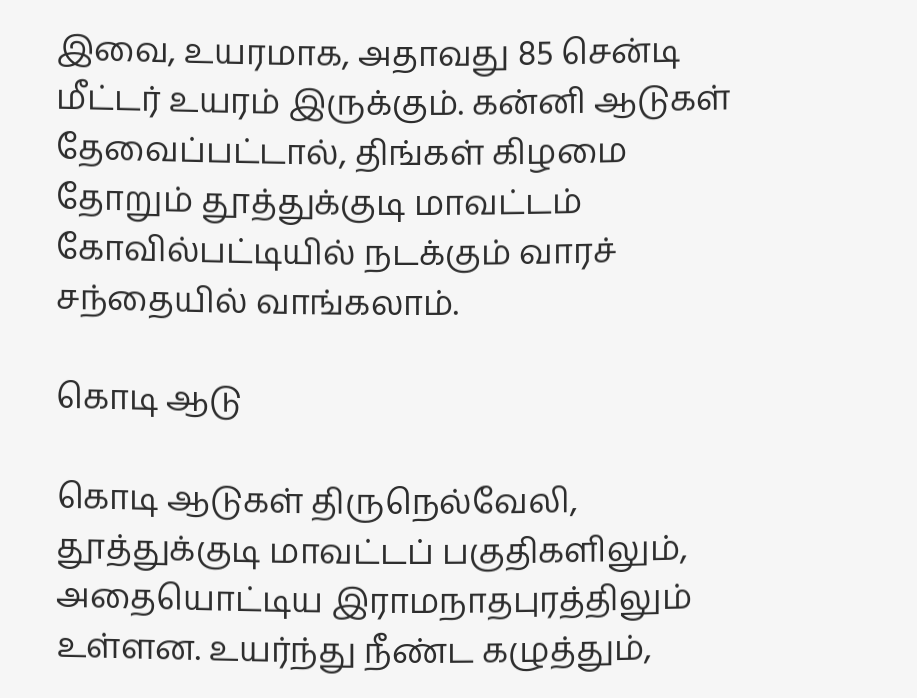இவை, உயரமாக, அதாவது 85 சென்டி மீட்டர் உயரம் இருக்கும். கன்னி ஆடுகள் தேவைப்பட்டால், திங்கள் கிழமை தோறும் தூத்துக்குடி மாவட்டம் கோவில்பட்டியில் நடக்கும் வாரச் சந்தையில் வாங்கலாம்.

கொடி ஆடு

கொடி ஆடுகள் திருநெல்வேலி, தூத்துக்குடி மாவட்டப் பகுதிகளிலும், அதையொட்டிய இராமநாதபுரத்திலும் உள்ளன. உயர்ந்து நீண்ட கழுத்தும்,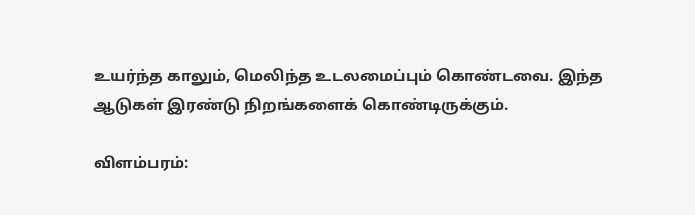உயர்ந்த காலும், மெலிந்த உடலமைப்பும் கொண்டவை. இந்த ஆடுகள் இரண்டு நிறங்களைக் கொண்டிருக்கும்.

விளம்பரம்: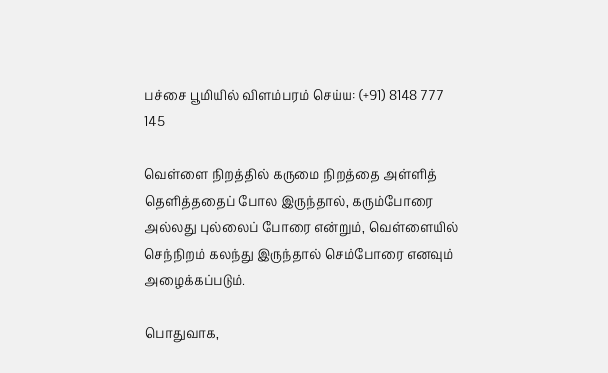பச்சை பூமியில் விளம்பரம் செய்ய: (+91) 8148 777 145

வெள்ளை நிறத்தில் கருமை நிறத்தை அள்ளித் தெளித்ததைப் போல இருந்தால், கரும்போரை அல்லது புல்லைப் போரை என்றும், வெள்ளையில் செந்நிறம் கலந்து இருந்தால் செம்போரை எனவும் அழைக்கப்படும்.

பொதுவாக,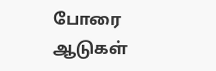போரை ஆடுகள்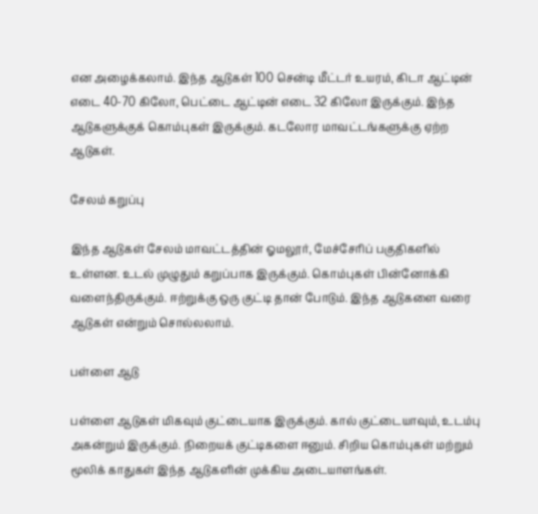என அழைக்கலாம். இந்த ஆடுகள் 100 சென்டி மீட்டர் உயரம், கிடா ஆட்டின் எடை 40-70 கிலோ, பெட்டை ஆட்டின் எடை 32 கிலோ இருக்கும். இந்த ஆடுகளுக்குக் கொம்புகள் இருக்கும். கடலோர மாவட்டங்களுக்கு ஏற்ற ஆடுகள்.

சேலம் கறுப்பு

இந்த ஆடுகள் சேலம் மாவட்டத்தின் ஓமலூர், மேச்சேரிப் பகுதிகளில் உள்ளன. உடல் முழுதும் கறுப்பாக இருக்கும். கொம்புகள் பின்னோக்கி வளைந்திருக்கும். ஈற்றுக்கு ஒரு குட்டி தான் போடும். இந்த ஆடுகளை வரை ஆடுகள் என்றும் சொல்லலாம்.

பள்ளை ஆடு

பள்ளை ஆடுகள் மிகவும் குட்டையாக இருக்கும். கால் குட்டையாவும், உடம்பு அகன்றும் இருக்கும். நிறையக் குட்டிகளை ஈனும். சிறிய கொம்புகள் மற்றும் மூலிக் காதுகள் இந்த ஆடுகளின் முக்கிய அடையாளங்கள்.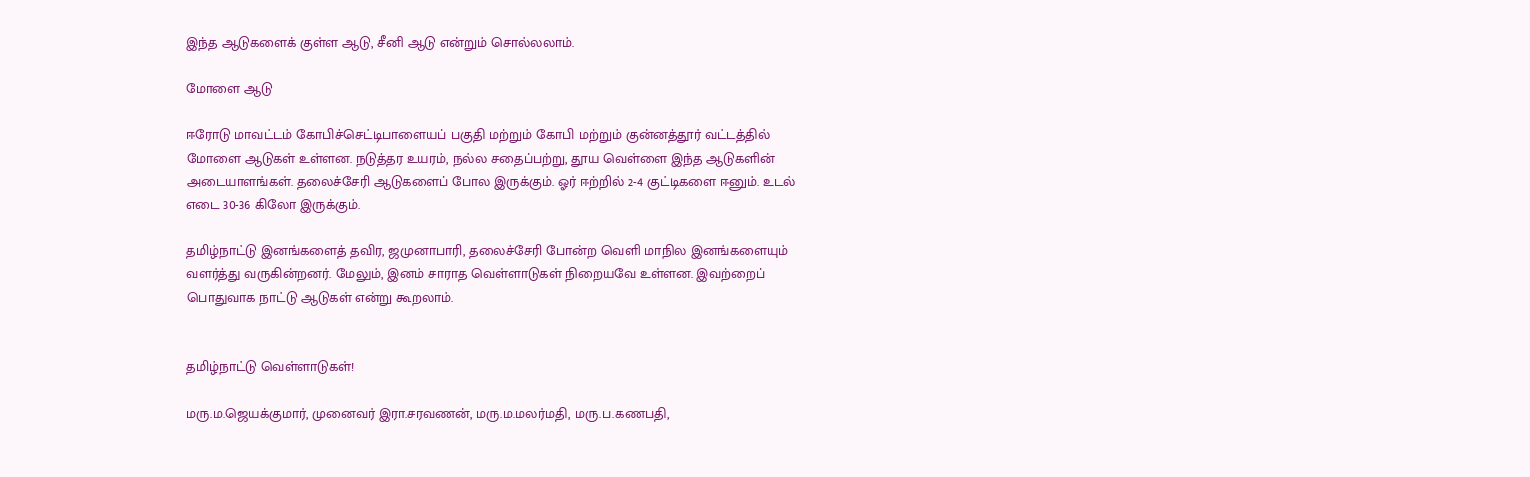இந்த ஆடுகளைக் குள்ள ஆடு, சீனி ஆடு என்றும் சொல்லலாம்.

மோளை ஆடு

ஈரோடு மாவட்டம் கோபிச்செட்டிபாளையப் பகுதி மற்றும் கோபி மற்றும் குன்னத்தூர் வட்டத்தில் மோளை ஆடுகள் உள்ளன. நடுத்தர உயரம், நல்ல சதைப்பற்று, தூய வெள்ளை இந்த ஆடுகளின் அடையாளங்கள். தலைச்சேரி ஆடுகளைப் போல இருக்கும். ஓர் ஈற்றில் 2-4 குட்டிகளை ஈனும். உடல் எடை 30-36 கிலோ இருக்கும்.

தமிழ்நாட்டு இனங்களைத் தவிர, ஜமுனாபாரி, தலைச்சேரி போன்ற வெளி மாநில இனங்களையும் வளர்த்து வருகின்றனர். மேலும், இனம் சாராத வெள்ளாடுகள் நிறையவே உள்ளன. இவற்றைப் பொதுவாக நாட்டு ஆடுகள் என்று கூறலாம்.


தமிழ்நாட்டு வெள்ளாடுகள்!

மரு.ம.ஜெயக்குமார், முனைவர் இரா.சரவணன், மரு.ம.மலர்மதி, மரு.ப.கணபதி,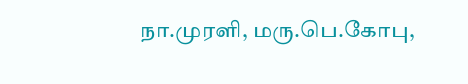நா.முரளி, மரு.பெ.கோபு,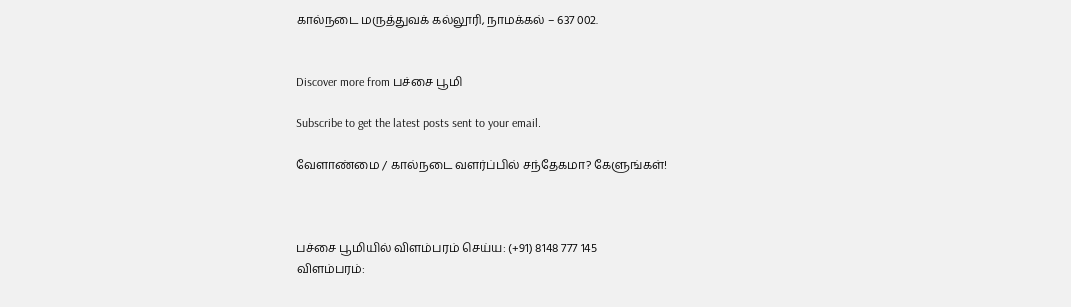கால்நடை மருத்துவக் கல்லூரி, நாமக்கல் – 637 002.


Discover more from பச்சை பூமி

Subscribe to get the latest posts sent to your email.

வேளாண்மை / கால்நடை வளர்ப்பில் சந்தேகமா? கேளுங்கள்!



பச்சை பூமியில் விளம்பரம் செய்ய: (+91) 8148 777 145
விளம்பரம்: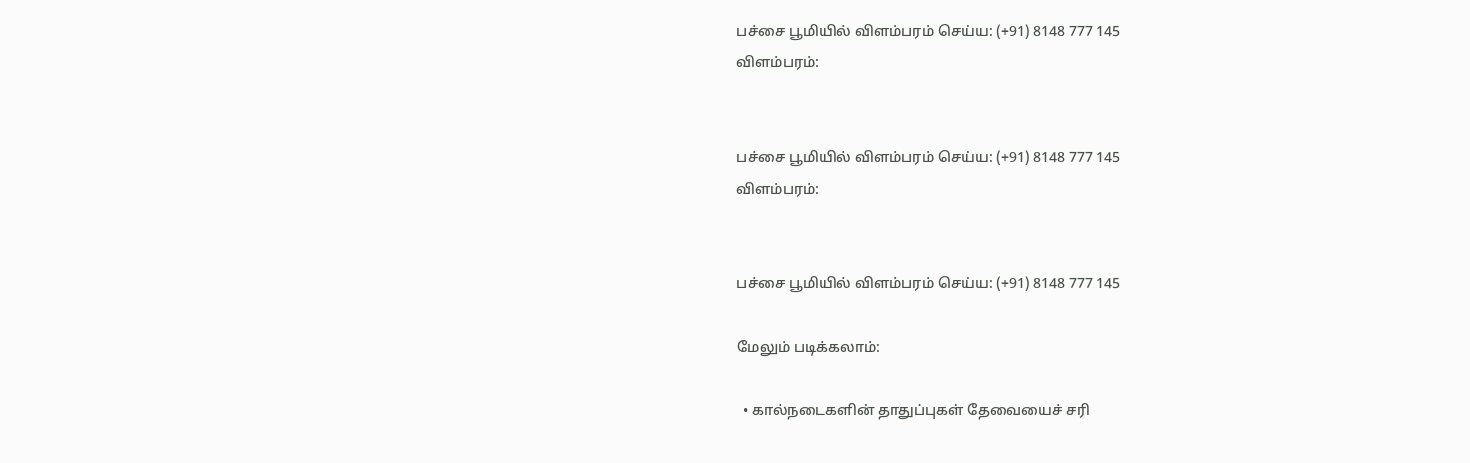பச்சை பூமியில் விளம்பரம் செய்ய: (+91) 8148 777 145
விளம்பரம்:


பச்சை பூமியில் விளம்பரம் செய்ய: (+91) 8148 777 145
விளம்பரம்:


பச்சை பூமியில் விளம்பரம் செய்ய: (+91) 8148 777 145

மேலும் படிக்கலாம்:

  • கால்நடைகளின் தாதுப்புகள் தேவையைச் சரி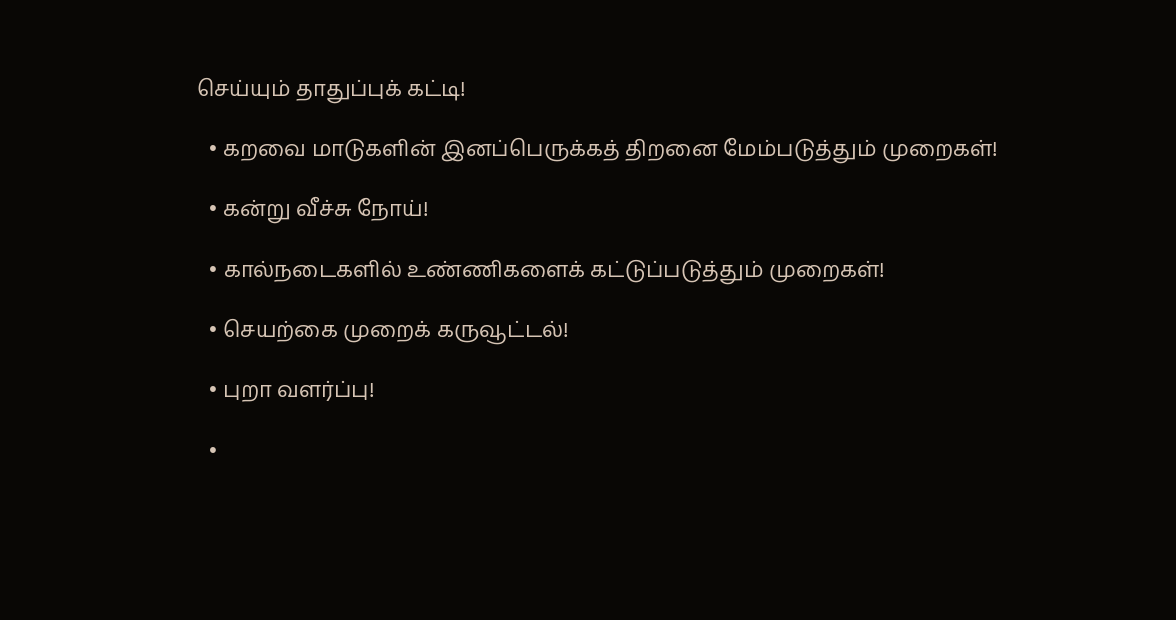செய்யும் தாதுப்புக் கட்டி!

  • கறவை மாடுகளின் இனப்பெருக்கத் திறனை மேம்படுத்தும் முறைகள்!

  • கன்று வீச்சு நோய்!

  • கால்நடைகளில் உண்ணிகளைக் கட்டுப்படுத்தும் முறைகள்!

  • செயற்கை முறைக் கருவூட்டல்!

  • புறா வளர்ப்பு!

  •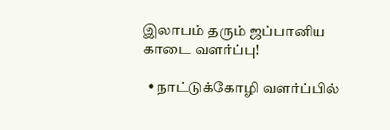இலாபம் தரும் ஜப்பானிய காடை வளர்ப்பு!

  • நாட்டுக்கோழி வளர்ப்பில்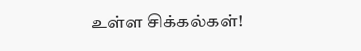உள்ள சிக்கல்கள்!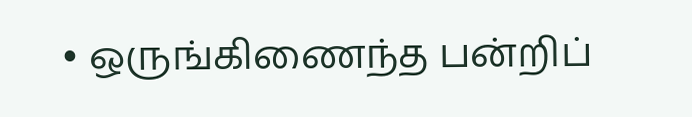• ஒருங்கிணைந்த பன்றிப்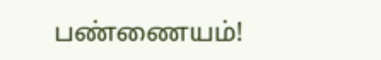பண்ணையம்!